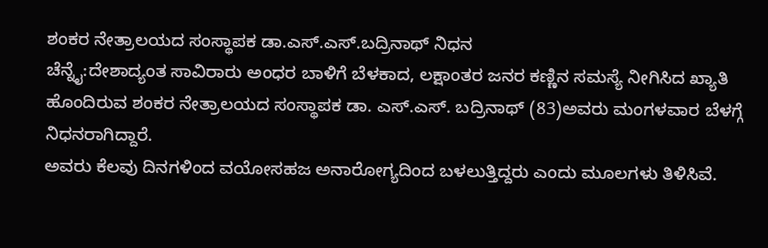ಶಂಕರ ನೇತ್ರಾಲಯದ ಸಂಸ್ಥಾಪಕ ಡಾ.ಎಸ್‌.ಎಸ್.ಬದ್ರಿನಾಥ್‌ ನಿಧನ
ಚೆನ್ನೈ:ದೇಶಾದ್ಯಂತ ಸಾವಿರಾರು ಅಂಧರ ಬಾಳಿಗೆ ಬೆಳಕಾದ, ಲಕ್ಷಾಂತರ ಜನರ ಕಣ್ಣಿನ ಸಮಸ್ಯೆ ನೀಗಿಸಿದ ಖ್ಯಾತಿ ಹೊಂದಿರುವ ಶಂಕರ ನೇತ್ರಾಲಯದ ಸಂಸ್ಥಾಪಕ ಡಾ. ಎಸ್‌.ಎಸ್. ಬದ್ರಿನಾಥ್‌ (83)ಅವರು ಮಂಗಳವಾರ ಬೆಳಗ್ಗೆ ನಿಧನರಾಗಿದ್ದಾರೆ.
ಅವರು ಕೆಲವು ದಿನಗಳಿಂದ ವಯೋಸಹಜ ಅನಾರೋಗ್ಯದಿಂದ ಬಳಲುತ್ತಿದ್ದರು ಎಂದು ಮೂಲಗಳು ತಿಳಿಸಿವೆ.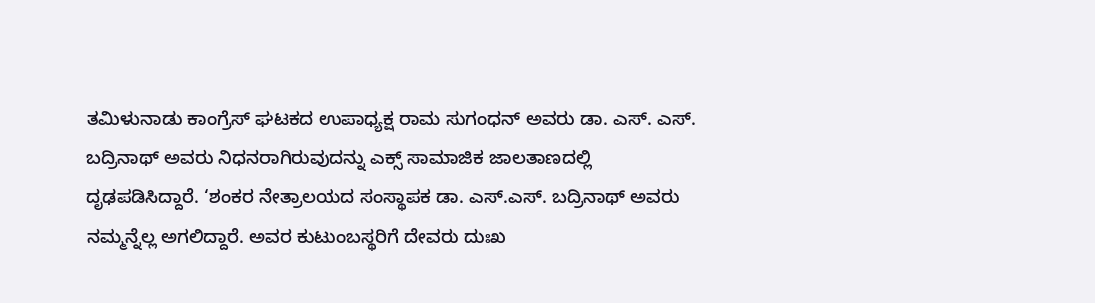ತಮಿಳುನಾಡು ಕಾಂಗ್ರೆಸ್‌ ಘಟಕದ ಉಪಾಧ್ಯಕ್ಷ ರಾಮ ಸುಗಂಧನ್‌ ಅವರು ಡಾ. ಎಸ್‌. ಎಸ್‌. ಬದ್ರಿನಾಥ್‌ ಅವರು ನಿಧನರಾಗಿರುವುದನ್ನು ಎಕ್ಸ್‌ ಸಾಮಾಜಿಕ ಜಾಲತಾಣದಲ್ಲಿ ದೃಢಪಡಿಸಿದ್ದಾರೆ. ‘ಶಂಕರ ನೇತ್ರಾಲಯದ ಸಂಸ್ಥಾಪಕ ಡಾ. ಎಸ್‌.ಎಸ್. ಬದ್ರಿನಾಥ್‌ ಅವರು ನಮ್ಮನ್ನೆಲ್ಲ ಅಗಲಿದ್ದಾರೆ. ಅವರ ಕುಟುಂಬಸ್ಥರಿಗೆ ದೇವರು ದುಃಖ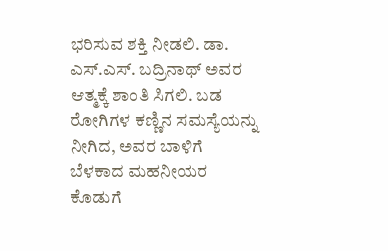ಭರಿಸುವ ಶಕ್ತಿ ನೀಡಲಿ. ಡಾ. ಎಸ್‌.ಎಸ್. ಬದ್ರಿನಾಥ್‌ ಅವರ ಆತ್ಮಕ್ಕೆ ಶಾಂತಿ ಸಿಗಲಿ. ಬಡ ರೋಗಿಗಳ ಕಣ್ಣಿನ ಸಮಸ್ಯೆಯನ್ನು ನೀಗಿದ, ಅವರ ಬಾಳಿಗೆ ಬೆಳಕಾದ ಮಹನೀಯರ ಕೊಡುಗೆ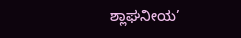ಶ್ಲಾಘನೀಯ’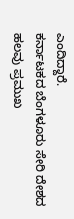ಎಂದಿದ್ದಾರೆ.
ಕರ್ನಾಟಕದ ಬೆಂಗಳೂರು ಸೇರಿ ದೇಶದ ಹಲವು ಪ್ರಮುಖ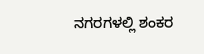ನಗರಗಳಲ್ಲಿ ಶಂಕರ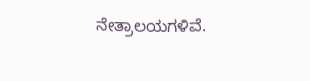ನೇತ್ರಾಲಯಗಳಿವೆ.